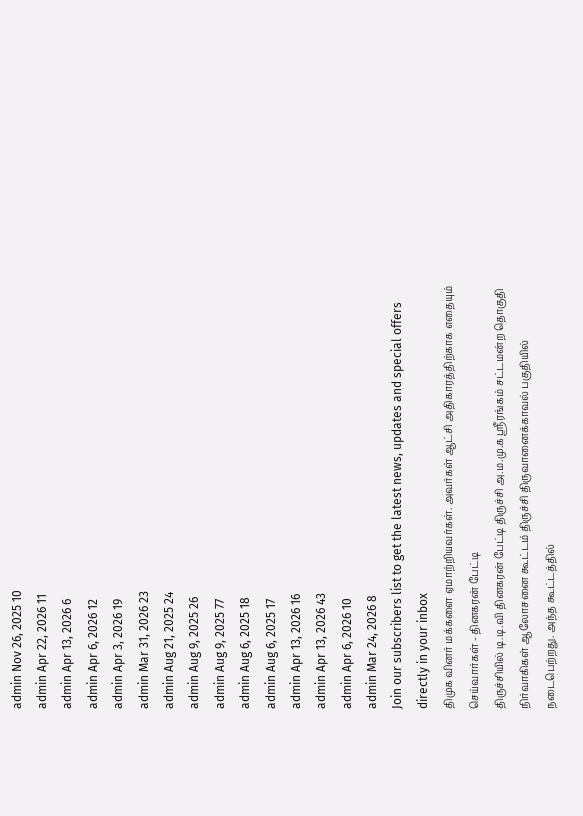admin Nov 26, 2025 10
admin Apr 22, 2026 11
admin Apr 13, 2026 6
admin Apr 6, 2026 12
admin Apr 3, 2026 19
admin Mar 31, 2026 23
admin Aug 21, 2025 24
admin Aug 9, 2025 26
admin Aug 9, 2025 77
admin Aug 6, 2025 18
admin Aug 6, 2025 17
admin Apr 13, 2026 16
admin Apr 13, 2026 43
admin Apr 6, 2026 10
admin Mar 24, 2026 8
Join our subscribers list to get the latest news, updates and special offers directly in your inbox
திமுக வினர் மக்களை ஏமாற்றியவர்கள். அவர்கள் ஆட்சி அதிகாரத்திற்காக எதையும் செய்வார்கள் - தினகரன் பேட்டி
திருச்சியில் டி.டி.வி தினகரன் பேட்டி திருச்சி அ.ம.மு.க ஸ்ரீரங்கம் சட்டமன்ற தொகுதி நிர்வாகிகள் ஆலோசனை கூட்டம் திருச்சி திருவானைக்காவல் பகுதியில் நடைபெற்றது. அந்த கூட்டத்தில்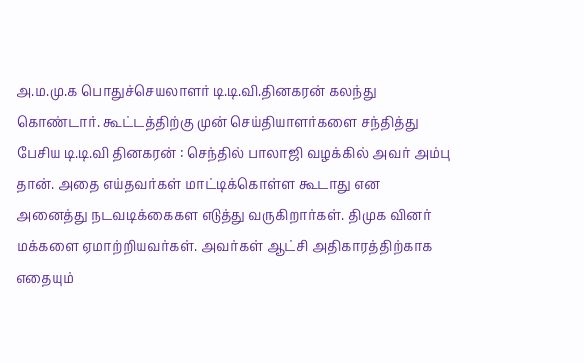அ.ம.மு.க பொதுச்செயலாளர் டி.டி.வி.தினகரன் கலந்து கொண்டார். கூட்டத்திற்கு முன் செய்தியாளர்களை சந்தித்து பேசிய டி.டி.வி தினகரன் : செந்தில் பாலாஜி வழக்கில் அவர் அம்பு தான். அதை எய்தவர்கள் மாட்டிக்கொள்ள கூடாது என அனைத்து நடவடிக்கைகள எடுத்து வருகிறார்கள். திமுக வினர் மக்களை ஏமாற்றியவர்கள். அவர்கள் ஆட்சி அதிகாரத்திற்காக எதையும்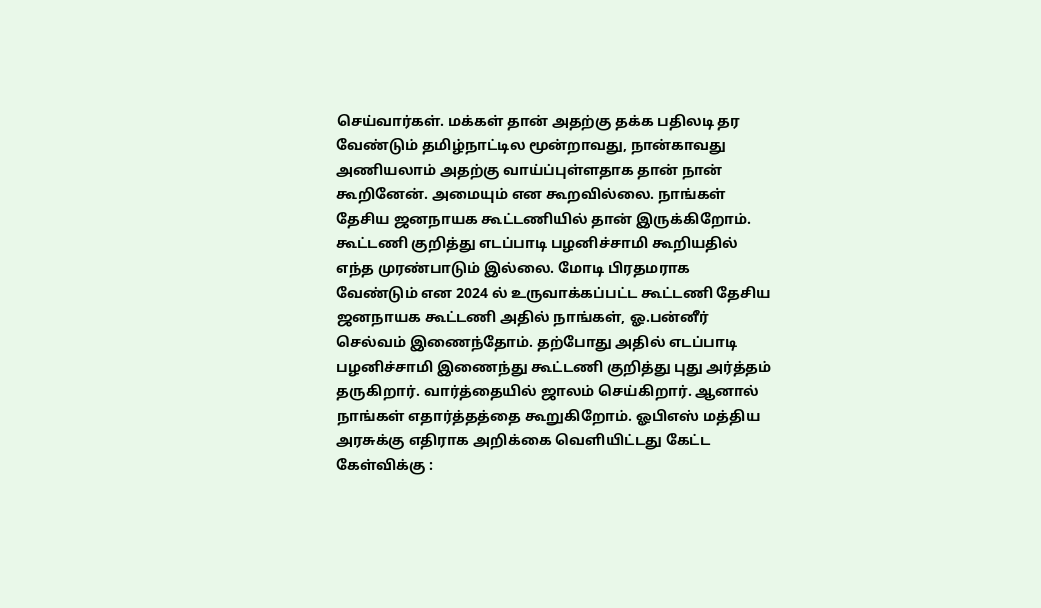செய்வார்கள். மக்கள் தான் அதற்கு தக்க பதிலடி தர வேண்டும் தமிழ்நாட்டில மூன்றாவது, நான்காவது அணியலாம் அதற்கு வாய்ப்புள்ளதாக தான் நான் கூறினேன். அமையும் என கூறவில்லை. நாங்கள் தேசிய ஜனநாயக கூட்டணியில் தான் இருக்கிறோம். கூட்டணி குறித்து எடப்பாடி பழனிச்சாமி கூறியதில் எந்த முரண்பாடும் இல்லை. மோடி பிரதமராக வேண்டும் என 2024 ல் உருவாக்கப்பட்ட கூட்டணி தேசிய ஜனநாயக கூட்டணி அதில் நாங்கள், ஓ.பன்னீர் செல்வம் இணைந்தோம். தற்போது அதில் எடப்பாடி பழனிச்சாமி இணைந்து கூட்டணி குறித்து புது அர்த்தம் தருகிறார். வார்த்தையில் ஜாலம் செய்கிறார். ஆனால் நாங்கள் எதார்த்தத்தை கூறுகிறோம். ஓபிஎஸ் மத்திய அரசுக்கு எதிராக அறிக்கை வெளியிட்டது கேட்ட கேள்விக்கு :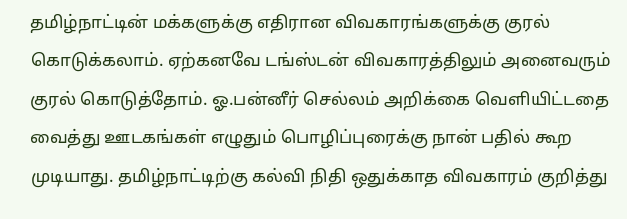தமிழ்நாட்டின் மக்களுக்கு எதிரான விவகாரங்களுக்கு குரல் கொடுக்கலாம். ஏற்கனவே டங்ஸ்டன் விவகாரத்திலும் அனைவரும் குரல் கொடுத்தோம். ஓ.பன்னீர் செல்லம் அறிக்கை வெளியிட்டதை வைத்து ஊடகங்கள் எழுதும் பொழிப்புரைக்கு நான் பதில் கூற முடியாது. தமிழ்நாட்டிற்கு கல்வி நிதி ஒதுக்காத விவகாரம் குறித்து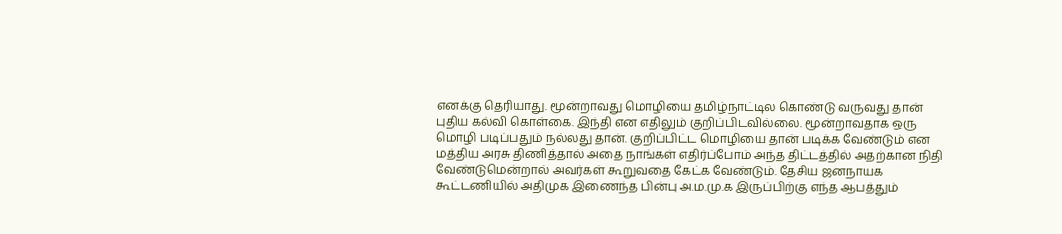எனக்கு தெரியாது. மூன்றாவது மொழியை தமிழ்நாட்டில கொண்டு வருவது தான் புதிய கல்வி கொள்கை. இந்தி என எதிலும் குறிப்பிடவில்லை. மூன்றாவதாக ஒரு மொழி படிப்பதும் நல்லது தான். குறிப்பிட்ட மொழியை தான் படிக்க வேண்டும் என மத்திய அரசு திணித்தால் அதை நாங்கள் எதிர்ப்போம் அந்த திட்டத்தில் அதற்கான நிதி வேண்டுமென்றால் அவர்கள் கூறுவதை கேட்க வேண்டும். தேசிய ஜனநாயக கூட்டணியில் அதிமுக இணைந்த பின்பு அ.ம.மு.க இருப்பிற்கு எந்த ஆபத்தும்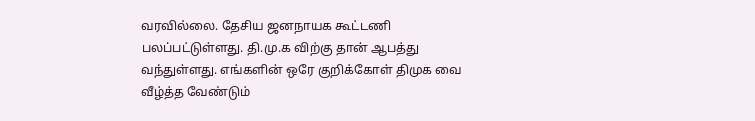வரவில்லை. தேசிய ஜனநாயக கூட்டணி பலப்பட்டுள்ளது. தி.மு.க விற்கு தான் ஆபத்து வந்துள்ளது. எங்களின் ஒரே குறிக்கோள் திமுக வை வீழ்த்த வேண்டும்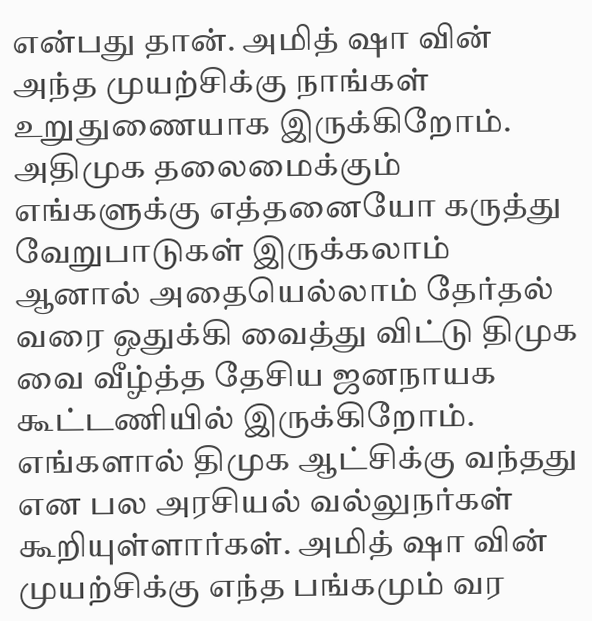என்பது தான். அமித் ஷா வின் அந்த முயற்சிக்கு நாங்கள் உறுதுணையாக இருக்கிறோம். அதிமுக தலைமைக்கும் எங்களுக்கு எத்தனையோ கருத்து வேறுபாடுகள் இருக்கலாம் ஆனால் அதையெல்லாம் தேர்தல் வரை ஒதுக்கி வைத்து விட்டு திமுக வை வீழ்த்த தேசிய ஜனநாயக கூட்டணியில் இருக்கிறோம். எங்களால் திமுக ஆட்சிக்கு வந்தது என பல அரசியல் வல்லுநர்கள் கூறியுள்ளார்கள். அமித் ஷா வின் முயற்சிக்கு எந்த பங்கமும் வர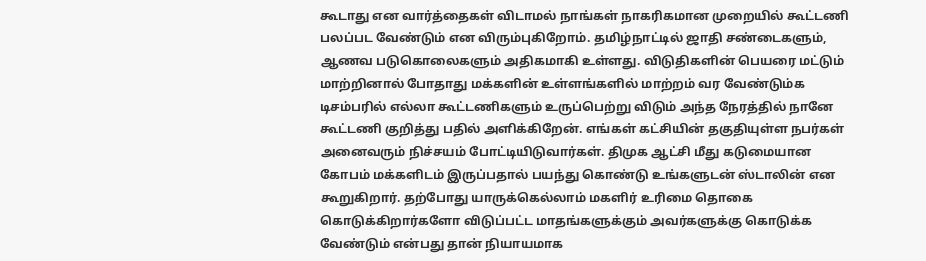கூடாது என வார்த்தைகள் விடாமல் நாங்கள் நாகரிகமான முறையில் கூட்டணி பலப்பட வேண்டும் என விரும்புகிறோம். தமிழ்நாட்டில் ஜாதி சண்டைகளும், ஆணவ படுகொலைகளும் அதிகமாகி உள்ளது. விடுதிகளின் பெயரை மட்டும் மாற்றினால் போதாது மக்களின் உள்ளங்களில் மாற்றம் வர வேண்டும்க டிசம்பரில் எல்லா கூட்டணிகளும் உருப்பெற்று விடும் அந்த நேரத்தில் நானே கூட்டணி குறித்து பதில் அளிக்கிறேன். எங்கள் கட்சியின் தகுதியுள்ள நபர்கள் அனைவரும் நிச்சயம் போட்டியிடுவார்கள். திமுக ஆட்சி மீது கடுமையான கோபம் மக்களிடம் இருப்பதால் பயந்து கொண்டு உங்களுடன் ஸ்டாலின் என கூறுகிறார். தற்போது யாருக்கெல்லாம் மகளிர் உரிமை தொகை கொடுக்கிறார்களோ விடுப்பட்ட மாதங்களுக்கும் அவர்களுக்கு கொடுக்க வேண்டும் என்பது தான் நியாயமாக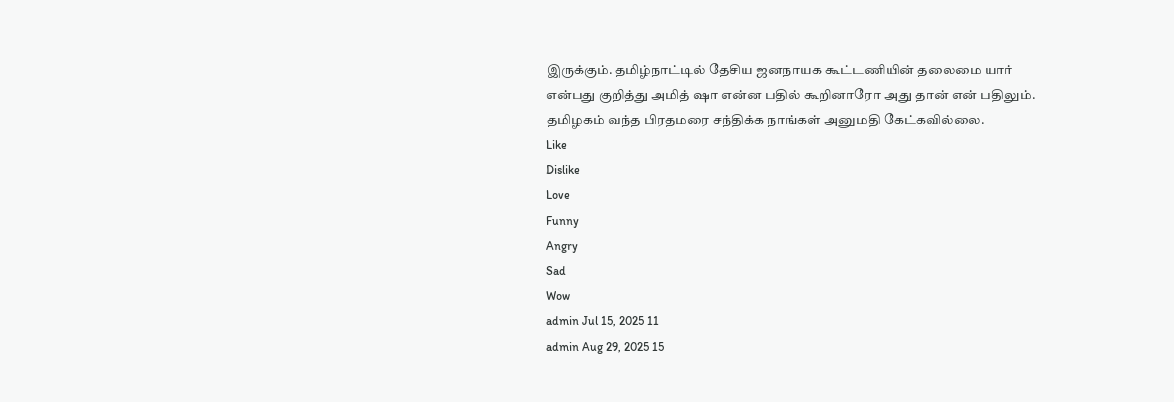இருக்கும். தமிழ்நாட்டில் தேசிய ஜனநாயக கூட்டணியின் தலைமை யார் என்பது குறித்து அமித் ஷா என்ன பதில் கூறினாரோ அது தான் என் பதிலும். தமிழகம் வந்த பிரதமரை சந்திக்க நாங்கள் அனுமதி கேட்கவில்லை.
Like
Dislike
Love
Funny
Angry
Sad
Wow
admin Jul 15, 2025 11
admin Aug 29, 2025 15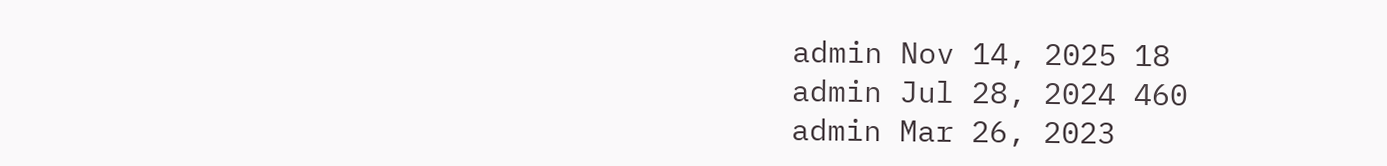admin Nov 14, 2025 18
admin Jul 28, 2024 460
admin Mar 26, 2023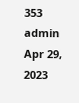353
admin Apr 29, 2023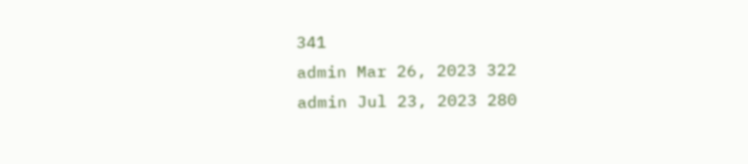341
admin Mar 26, 2023 322
admin Jul 23, 2023 280